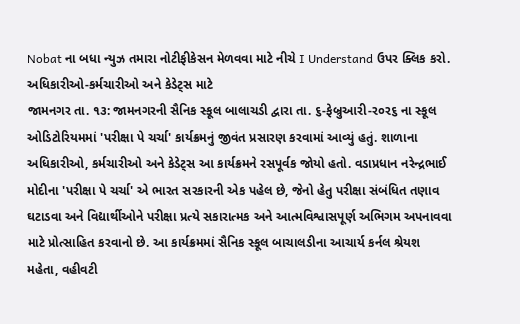Nobat ના બધા ન્યુઝ તમારા નોટીફીકેસન મેળવવા માટે નીચે I Understand ઉપર ક્લિક કરો.
અધિકારીઓ-કર્મચારીઓ અને કેડેટ્સ માટે
જામનગર તા. ૧૩: જામનગરની સૈનિક સ્કૂલ બાલાચડી દ્વારા તા. ૬-ફેબ્રુઆરી-ર૦ર૬ ના સ્કૂલ ઓડિટોરિયમમાં 'પરીક્ષા પે ચર્ચા' કાર્યક્રમનું જીવંત પ્રસારણ કરવામાં આવ્યું હતું. શાળાના અધિકારીઓ, કર્મચારીઓ અને કેડેટ્સ આ કાર્યક્રમને રસપૂર્વક જોયો હતો. વડાપ્રધાન નરેન્દ્રભાઈ મોદીના 'પરીક્ષા પે ચર્ચા' એ ભારત સરકારની એક પહેલ છે, જેનો હેતુ પરીક્ષા સંબંધિત તણાવ ઘટાડવા અને વિદ્યાર્થીઓને પરીક્ષા પ્રત્યે સકારાત્મક અને આત્મવિશ્વાસપૂર્ણ અભિગમ અપનાવવા માટે પ્રોત્સાહિત કરવાનો છે. આ કાર્યક્રમમાં સૈનિક સ્કૂલ બાચાલડીના આચાર્ય કર્નલ શ્રેયશ મહેતા, વહીવટી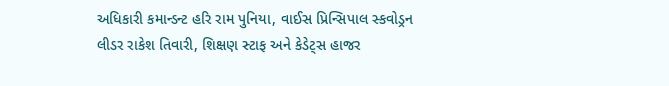અધિકારી કમાન્ડન્ટ હરિ રામ પુનિયા, વાઈસ પ્રિન્સિપાલ સ્કવોડ્રન લીડર રાકેશ તિવારી, શિક્ષણ સ્ટાફ અને કેડેટ્સ હાજર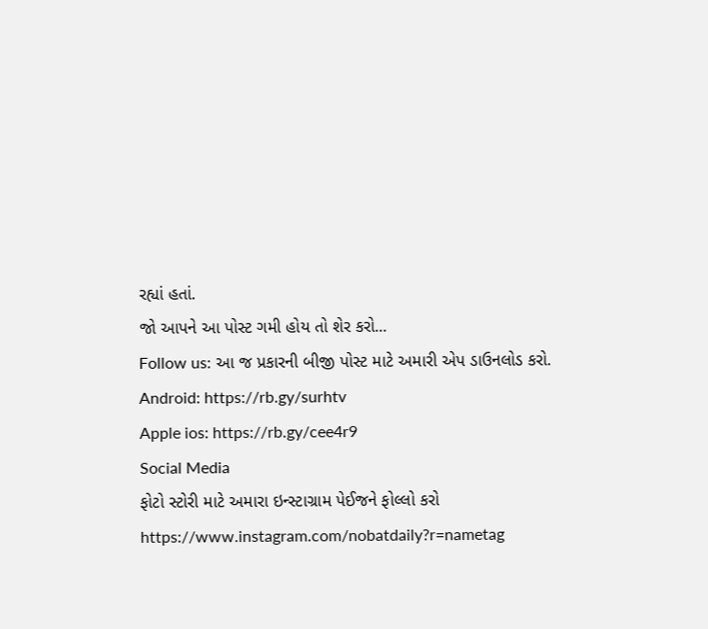રહ્યાં હતાં.
જો આપને આ પોસ્ટ ગમી હોય તો શેર કરો...
Follow us: આ જ પ્રકારની બીજી પોસ્ટ માટે અમારી એપ ડાઉનલોડ કરો.
Android: https://rb.gy/surhtv
Apple ios: https://rb.gy/cee4r9
Social Media
ફોટો સ્ટોરી માટે અમારા ઇન્સ્ટાગ્રામ પેઈજને ફોલ્લો કરો
https://www.instagram.com/nobatdaily?r=nametag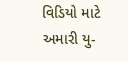વિડિયો માટે અમારી યુ-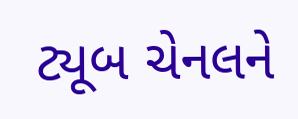ટ્યૂબ ચેનલને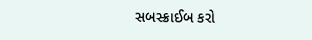સબસ્ક્રાઈબ કરો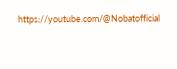https://youtube.com/@Nobatofficial